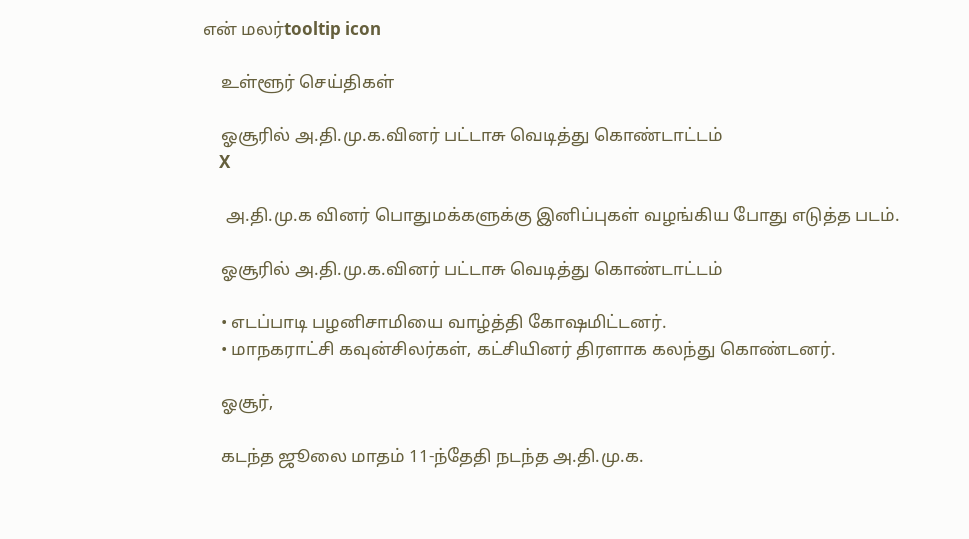என் மலர்tooltip icon

    உள்ளூர் செய்திகள்

    ஓசூரில் அ.தி.மு.க.வினர் பட்டாசு வெடித்து கொண்டாட்டம்
    X

     அ.தி.மு.க வினர் பொதுமக்களுக்கு இனிப்புகள் வழங்கிய போது எடுத்த படம்.

    ஓசூரில் அ.தி.மு.க.வினர் பட்டாசு வெடித்து கொண்டாட்டம்

    • எடப்பாடி பழனிசாமியை வாழ்த்தி கோஷமிட்டனர்.
    • மாநகராட்சி கவுன்சிலர்கள், கட்சியினர் திரளாக கலந்து கொண்டனர்.

    ஓசூர்,

    கடந்த ஜூலை மாதம் 11-ந்தேதி நடந்த அ.தி.மு.க.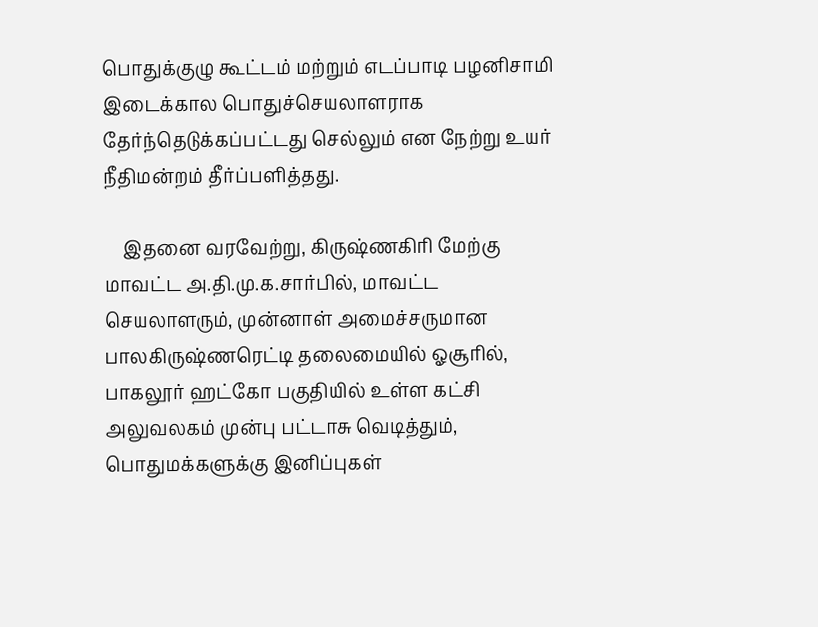பொதுக்குழு கூட்டம் மற்றும் எடப்பாடி பழனிசாமி இடைக்கால பொதுச்செயலாளராக தேர்ந்தெடுக்கப்பட்டது செல்லும் என நேற்று உயர் நீதிமன்றம் தீர்ப்பளித்தது.

    இதனை வரவேற்று, கிருஷ்ணகிரி மேற்கு மாவட்ட அ.தி.மு.க.சார்பில், மாவட்ட செயலாளரும், முன்னாள் அமைச்சருமான பாலகிருஷ்ணரெட்டி தலைமையில் ஓசூரில், பாகலூர் ஹட்கோ பகுதியில் உள்ள கட்சி அலுவலகம் முன்பு பட்டாசு வெடித்தும், பொதுமக்களுக்கு இனிப்புகள்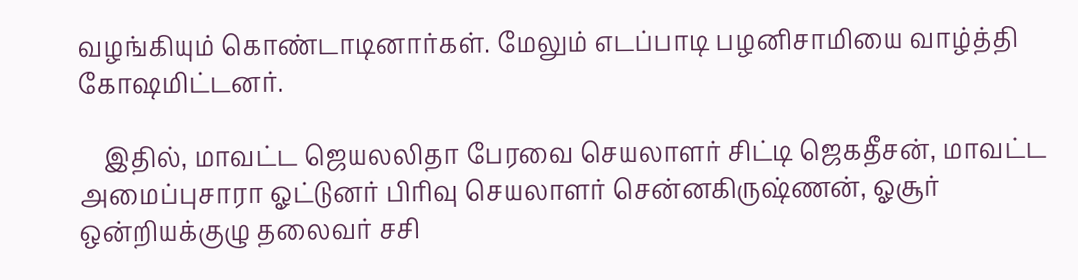வழங்கியும் கொண்டாடினார்கள். மேலும் எடப்பாடி பழனிசாமியை வாழ்த்தி கோஷமிட்டனர்.

    இதில், மாவட்ட ஜெயலலிதா பேரவை செயலாளர் சிட்டி ஜெகதீசன், மாவட்ட அமைப்புசாரா ஓட்டுனர் பிரிவு செயலாளர் சென்னகிருஷ்ணன், ஓசூர் ஒன்றியக்குழு தலைவர் சசி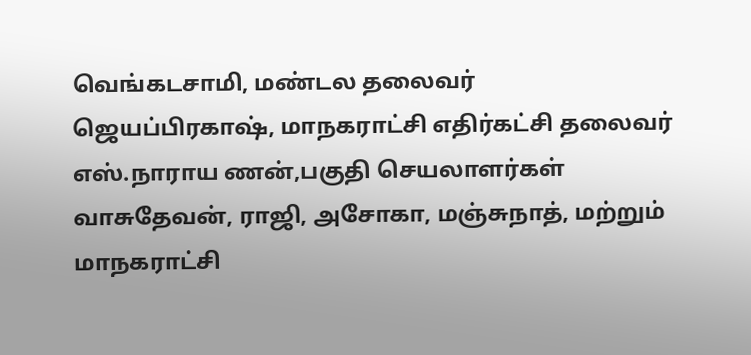வெங்கடசாமி, மண்டல தலைவர் ஜெயப்பிரகாஷ், மாநகராட்சி எதிர்கட்சி தலைவர் எஸ்.நாராய ணன்,பகுதி செயலாளர்கள் வாசுதேவன், ராஜி, அசோகா, மஞ்சுநாத், மற்றும் மாநகராட்சி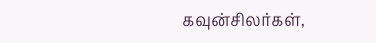கவுன்சிலர்கள்,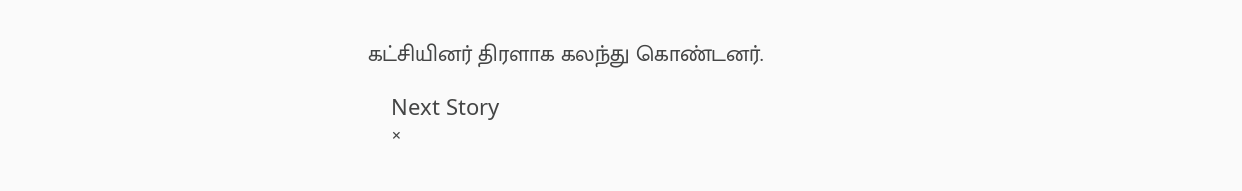கட்சியினர் திரளாக கலந்து கொண்டனர்.

    Next Story
    ×